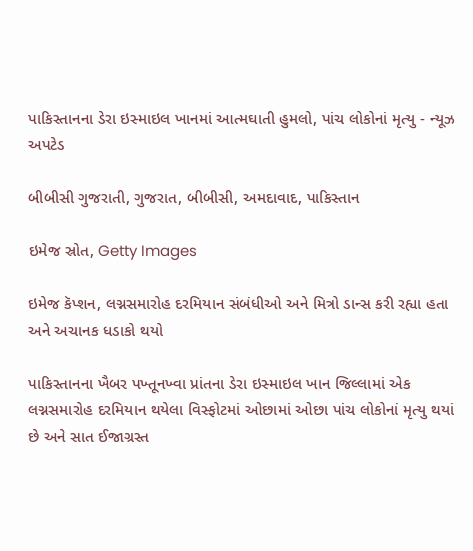પાકિસ્તાનના ડેરા ઇસ્માઇલ ખાનમાં આત્મઘાતી હુમલો, પાંચ લોકોનાં મૃત્યુ - ન્યૂઝ અપટેડ

બીબીસી ગુજરાતી, ગુજરાત, બીબીસી, અમદાવાદ, પાકિસ્તાન

ઇમેજ સ્રોત, Getty Images

ઇમેજ કૅપ્શન, લગ્નસમારોહ દરમિયાન સંબંધીઓ અને મિત્રો ડાન્સ કરી રહ્યા હતા અને અચાનક ધડાકો થયો

પાકિસ્તાનના ખૈબર પખ્તૂનખ્વા પ્રાંતના ડેરા ઇસ્માઇલ ખાન જિલ્લામાં એક લગ્નસમારોહ દરમિયાન થયેલા વિસ્ફોટમાં ઓછામાં ઓછા પાંચ લોકોનાં મૃત્યુ થયાં છે અને સાત ઈજાગ્રસ્ત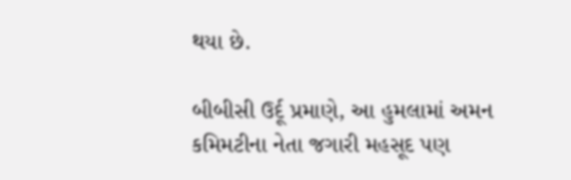થયા છે.

બીબીસી ઉર્દૂ પ્રમાણે, આ હુમલામાં અમન કમિમટીના નેતા જગારી મહસૂદ પણ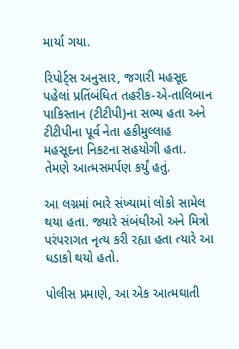માર્યા ગયા.

રિપોર્ટ્સ અનુસાર, જગારી મહસૂદ પહેલાં પ્રતિંબંધિત તહરીક-એ-તાલિબાન પાકિસ્તાન (ટીટીપી)ના સભ્ય હતા અને ટીટીપીના પૂર્વ નેતા હકીમુલ્લાહ મહસૂદના નિકટના સહયોગી હતા. તેમણે આત્મસમર્પણ કર્યું હતું.

આ લગ્નમાં ભારે સંખ્યામાં લોકો સામેલ થયા હતા. જ્યારે સંબંધીઓ અને મિત્રો પરંપરાગત નૃત્ય કરી રહ્યા હતા ત્યારે આ ધડાકો થયો હતો.

પોલીસ પ્રમાણે, આ એક આત્મઘાતી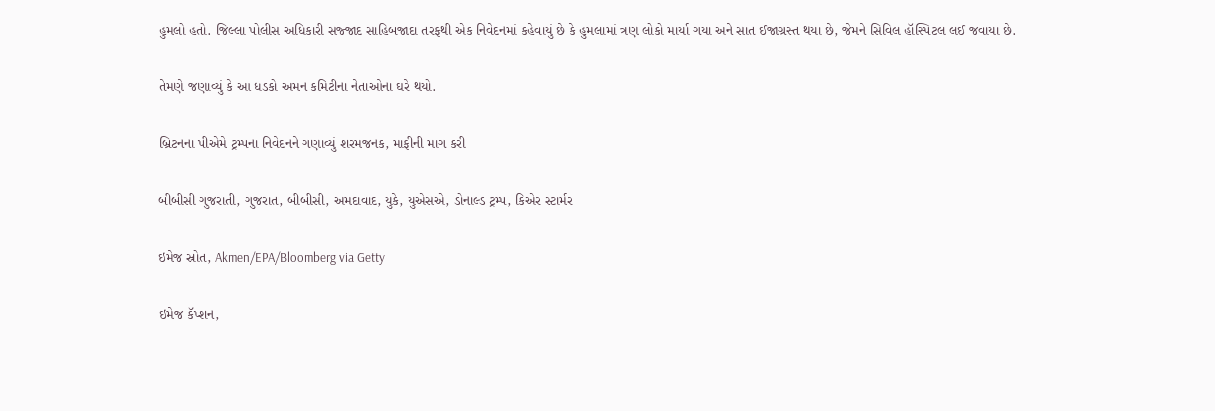હુમલો હતો. જિલ્લા પોલીસ અધિકારી સજ્જાદ સાહિબજાદા તરફથી એક નિવેદનમાં કહેવાયું છે કે હુમલામાં ત્રણ લોકો માર્યા ગયા અને સાત ઈજાગ્રસ્ત થયા છે, જેમને સિવિલ હૉસ્પિટલ લઈ જવાયા છે.

તેમણે જણાવ્યું કે આ ધડકો અમન કમિટીના નેતાઓના ઘરે થયો.

બ્રિટનના પીએમે ટ્રમ્પના નિવેદનને ગણાવ્યું શરમજનક, માફીની માગ કરી

બીબીસી ગુજરાતી, ગુજરાત, બીબીસી, અમદાવાદ, યુકે, યુએસએ, ડોનાલ્ડ ટ્રમ્પ, કિએર સ્ટાર્મર

ઇમેજ સ્રોત, Akmen/EPA/Bloomberg via Getty

ઇમેજ કૅપ્શન,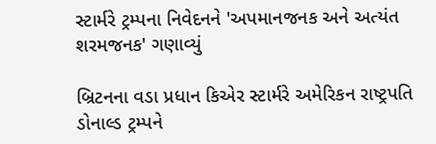સ્ટાર્મરે ટ્રમ્પના નિવેદનને 'અપમાનજનક અને અત્યંત શરમજનક' ગણાવ્યું

બ્રિટનના વડા પ્રધાન કિએર સ્ટાર્મરે અમેરિકન રાષ્ટ્રપતિ ડોનાલ્ડ ટ્રમ્પને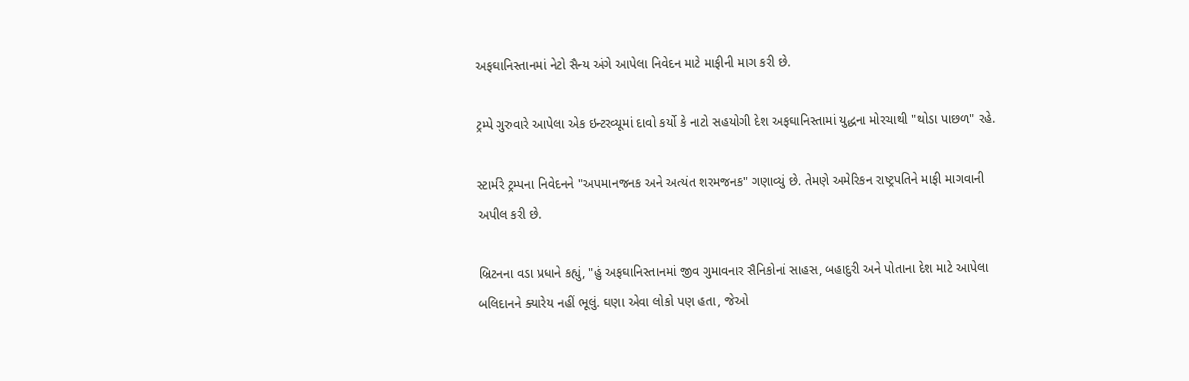અફઘાનિસ્તાનમાં નેટો સૈન્ય અંગે આપેલા નિવેદન માટે માફીની માગ કરી છે.

ટ્રમ્પે ગુરુવારે આપેલા એક ઇન્ટરવ્યૂમાં દાવો કર્યો કે નાટો સહયોગી દેશ અફઘાનિસ્તામાં યુદ્ધના મોરચાથી "થોડા પાછળ" રહે.

સ્ટાર્મરે ટ્રમ્પના નિવેદનને "અપમાનજનક અને અત્યંત શરમજનક" ગણાવ્યું છે. તેમણે અમેરિકન રાષ્ટ્રપતિને માફી માગવાની અપીલ કરી છે.

બ્રિટનના વડા પ્રધાને કહ્યું, "હું અફઘાનિસ્તાનમાં જીવ ગુમાવનાર સૈનિકોનાં સાહસ, બહાદુરી અને પોતાના દેશ માટે આપેલા બલિદાનને ક્યારેય નહીં ભૂલું. ઘણા એવા લોકો પણ હતા, જેઓ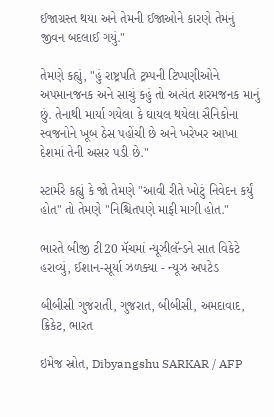ઈજાગ્રસ્ત થયા અને તેમની ઈજાઓને કારણે તેમનું જીવન બદલાઈ ગયું."

તેમણે કહ્યું, "હું રાષ્ટ્રપતિ ટ્રમ્પની ટિપ્પણીઓને અપમાનજનક અને સાચું કહું તો અત્યંત શરમજનક માનું છું. તેનાથી માર્યા ગયેલા કે ઘાયલ થયેલા સૈનિકોના સ્વજનોને ખૂબ ઠેસ પહોંચી છે અને ખરેખર આખા દેશમાં તેની અસર પડી છે."

સ્ટાર્મરે કહ્યું કે જો તેમણે "આવી રીતે ખોટું નિવેદન કર્યું હોત" તો તેમણે "નિશ્ચિતપણે માફી માગી હોત."

ભારતે બીજી ટી20 મૅચમાં ન્યૂઝીલૅન્ડને સાત વિકેટે હરાવ્યું, ઈશાન-સૂર્યા ઝળક્યા - ન્યૂઝ અપટેડ

બીબીસી ગુજરાતી, ગુજરાત, બીબીસી, અમદાવાદ, ક્રિકેટ, ભારત

ઇમેજ સ્રોત, Dibyangshu SARKAR / AFP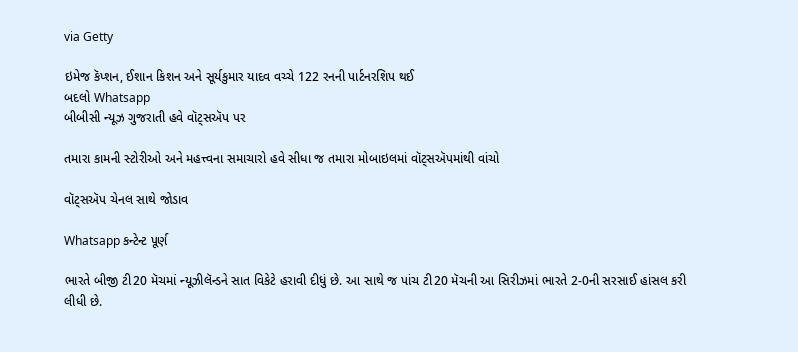via Getty

ઇમેજ કૅપ્શન, ઈશાન કિશન અને સૂર્યકુમાર યાદવ વચ્ચે 122 રનની પાર્ટનરશિપ થઈ
બદલો Whatsapp
બીબીસી ન્યૂઝ ગુજરાતી હવે વૉટ્સઍપ પર

તમારા કામની સ્ટોરીઓ અને મહત્ત્વના સમાચારો હવે સીધા જ તમારા મોબાઇલમાં વૉટ્સઍપમાંથી વાંચો

વૉટ્સઍપ ચેનલ સાથે જોડાવ

Whatsapp કન્ટેન્ટ પૂર્ણ

ભારતે બીજી ટી20 મૅચમાં ન્યૂઝીલૅન્ડને સાત વિકેટે હરાવી દીધું છે. આ સાથે જ પાંચ ટી20 મૅચની આ સિરીઝમાં ભારતે 2-0ની સરસાઈ હાંસલ કરી લીધી છે.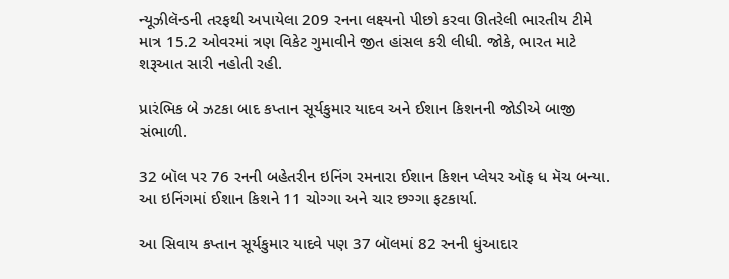ન્યૂઝીલૅન્ડની તરફથી અપાયેલા 209 રનના લક્ષ્યનો પીછો કરવા ઊતરેલી ભારતીય ટીમે માત્ર 15.2 ઓવરમાં ત્રણ વિકેટ ગુમાવીને જીત હાંસલ કરી લીધી. જોકે, ભારત માટે શરૂઆત સારી નહોતી રહી.

પ્રારંભિક બે ઝટકા બાદ કપ્તાન સૂર્યકુમાર યાદવ અને ઈશાન કિશનની જોડીએ બાજી સંભાળી.

32 બૉલ પર 76 રનની બહેતરીન ઇનિંગ રમનારા ઈશાન કિશન પ્લેયર ઑફ ધ મૅચ બન્યા. આ ઇનિંગમાં ઈશાન કિશને 11 ચોગ્ગા અને ચાર છગ્ગા ફટકાર્યા.

આ સિવાય કપ્તાન સૂર્યકુમાર યાદવે પણ 37 બૉલમાં 82 રનની ધુંઆદાર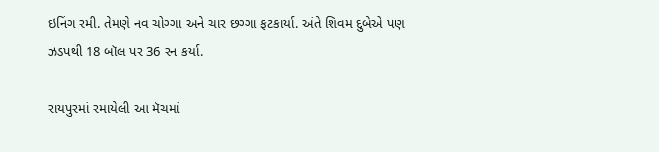ઇનિંગ રમી. તેમણે નવ ચોગ્ગા અને ચાર છગ્ગા ફટકાર્યા. અંતે શિવમ દુબેએ પણ ઝડપથી 18 બૉલ પર 36 રન કર્યા.

રાયપુરમાં રમાયેલી આ મૅચમાં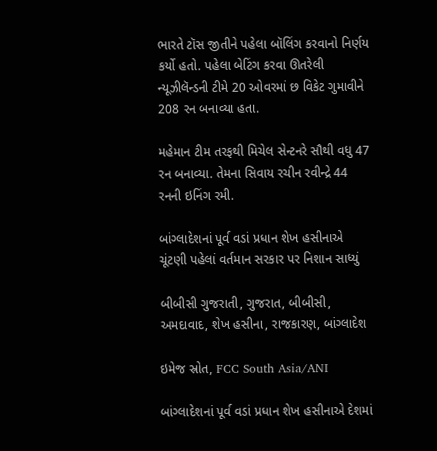ભારતે ટૉસ જીતીને પહેલા બૉલિંગ કરવાનો નિર્ણય કર્યો હતો. પહેલા બેટિંગ કરવા ઊતરેલી ન્યૂઝીલૅન્ડની ટીમે 20 ઓવરમાં છ વિકેટ ગુમાવીને 208 રન બનાવ્યા હતા.

મહેમાન ટીમ તરફથી મિચેલ સેન્ટનરે સૌથી વધુ 47 રન બનાવ્યા. તેમના સિવાય રચીન રવીન્દ્રે 44 રનની ઇનિંગ રમી.

બાંગ્લાદેશનાં પૂર્વ વડાં પ્રધાન શેખ હસીનાએ ચૂંટણી પહેલાં વર્તમાન સરકાર પર નિશાન સાધ્યું

બીબીસી ગુજરાતી, ગુજરાત, બીબીસી, અમદાવાદ, શેખ હસીના, રાજકારણ, બાંગ્લાદેશ

ઇમેજ સ્રોત, FCC South Asia/ANI

બાંગ્લાદેશનાં પૂર્વ વડાં પ્રધાન શેખ હસીનાએ દેશમાં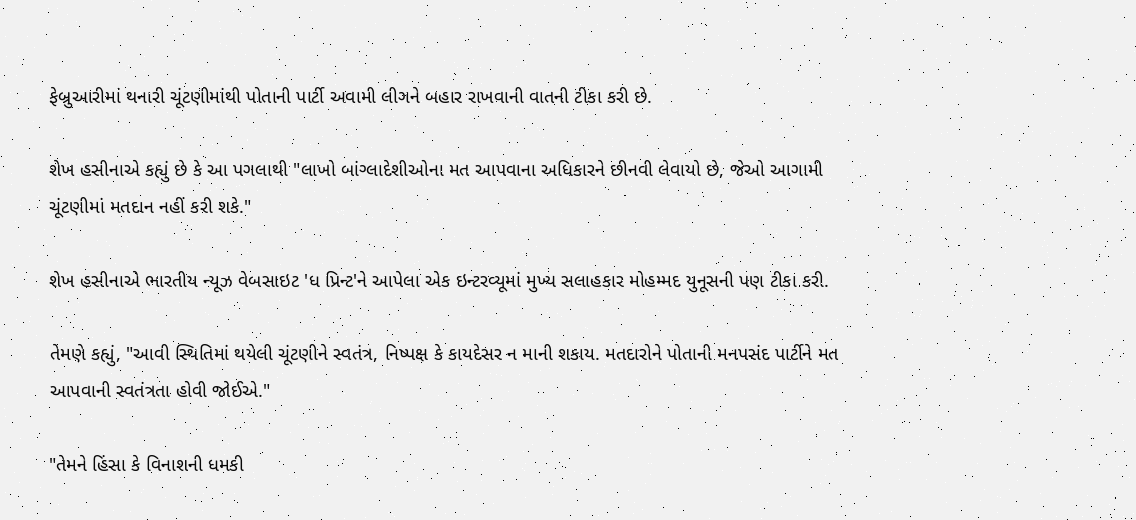ફેબ્રુઆરીમાં થનારી ચૂંટણીમાંથી પોતાની પાર્ટી અવામી લીગને બહાર રાખવાની વાતની ટીકા કરી છે.

શેખ હસીનાએ કહ્યું છે કે આ પગલાથી "લાખો બાંગ્લાદેશીઓના મત આપવાના અધિકારને છીનવી લેવાયો છે, જેઓ આગામી ચૂંટણીમાં મતદાન નહીં કરી શકે."

શેખ હસીનાએ ભારતીય ન્યૂઝ વેબસાઇટ 'ધ પ્રિન્ટ'ને આપેલા એક ઇન્ટરવ્યૂમાં મુખ્ય સલાહકાર મોહમ્મદ યુનૂસની પણ ટીકા કરી.

તેમણે કહ્યું, "આવી સ્થિતિમાં થયેલી ચૂંટણીને સ્વતંત્ર, નિષ્પક્ષ કે કાયદેસર ન માની શકાય. મતદારોને પોતાની મનપસંદ પાર્ટીને મત આપવાની સ્વતંત્રતા હોવી જોઈએ."

"તેમને હિંસા કે વિનાશની ધમકી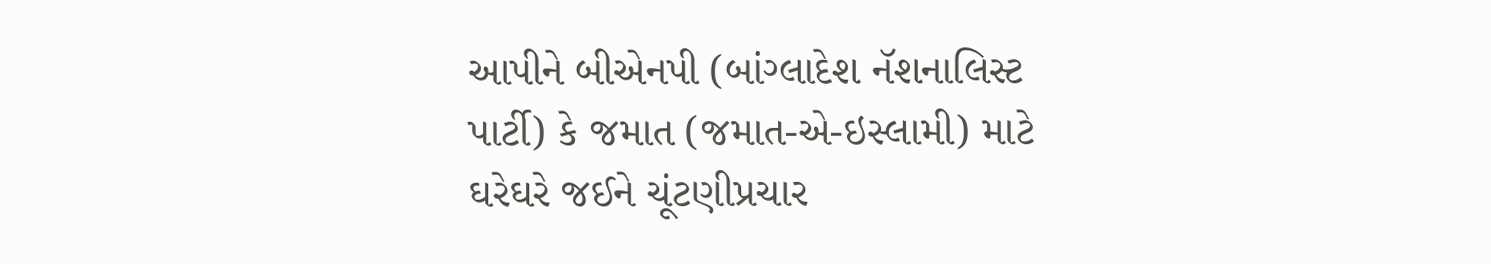આપીને બીએનપી (બાંગ્લાદેશ નૅશનાલિસ્ટ પાર્ટી) કે જમાત (જમાત-એ-ઇસ્લામી) માટે ઘરેઘરે જઈને ચૂંટણીપ્રચાર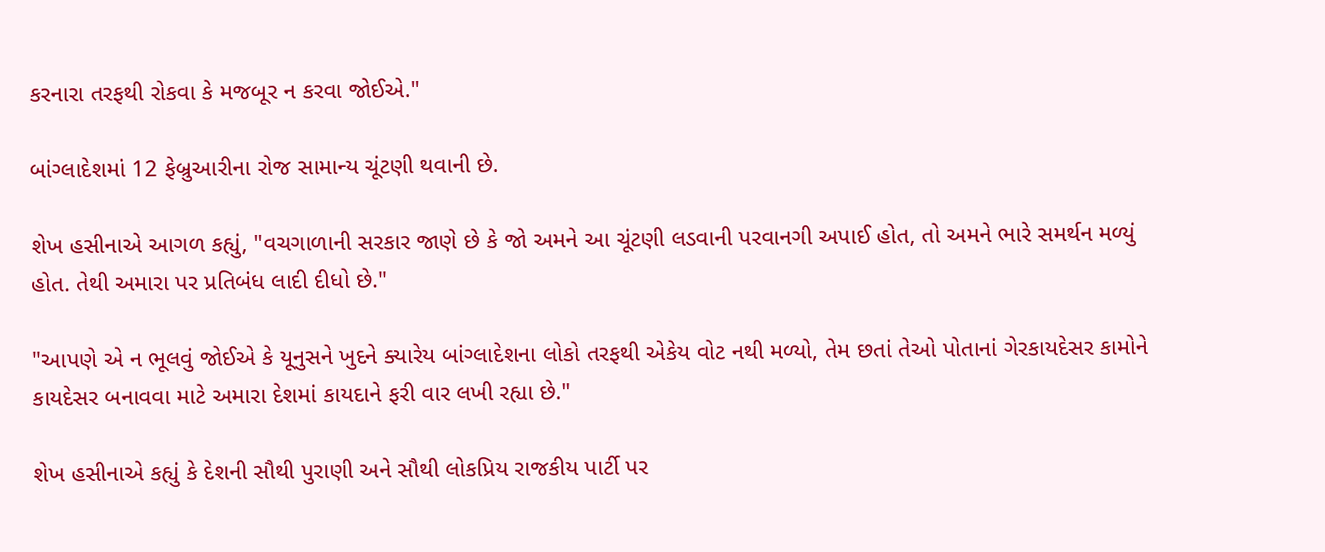કરનારા તરફથી રોકવા કે મજબૂર ન કરવા જોઈએ."

બાંગ્લાદેશમાં 12 ફેબ્રુઆરીના રોજ સામાન્ય ચૂંટણી થવાની છે.

શેખ હસીનાએ આગળ કહ્યું, "વચગાળાની સરકાર જાણે છે કે જો અમને આ ચૂંટણી લડવાની પરવાનગી અપાઈ હોત, તો અમને ભારે સમર્થન મળ્યું હોત. તેથી અમારા પર પ્રતિબંધ લાદી દીધો છે."

"આપણે એ ન ભૂલવું જોઈએ કે યૂનુસને ખુદને ક્યારેય બાંગ્લાદેશના લોકો તરફથી એકેય વોટ નથી મળ્યો, તેમ છતાં તેઓ પોતાનાં ગેરકાયદેસર કામોને કાયદેસર બનાવવા માટે અમારા દેશમાં કાયદાને ફરી વાર લખી રહ્યા છે."

શેખ હસીનાએ કહ્યું કે દેશની સૌથી પુરાણી અને સૌથી લોકપ્રિય રાજકીય પાર્ટી પર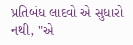પ્રતિબંધ લાદવો એ સુધારો નથી, "એ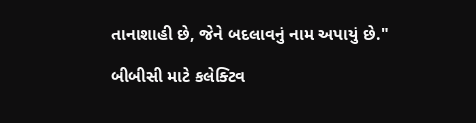તાનાશાહી છે, જેને બદલાવનું નામ અપાયું છે."

બીબીસી માટે કલેક્ટિવ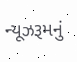ન્યૂઝરૂમનું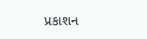પ્રકાશન